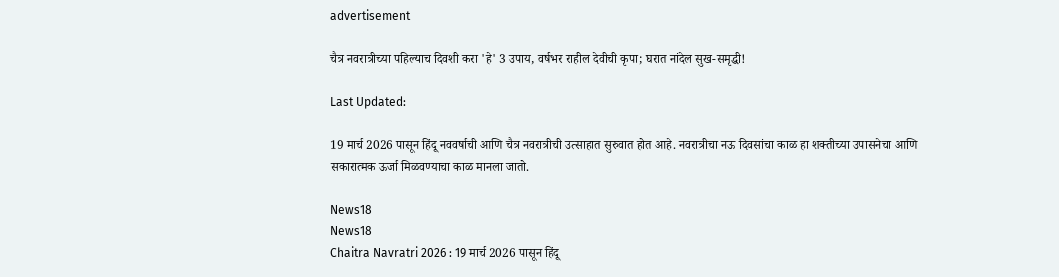advertisement

चैत्र नवरात्रीच्या पहिल्याच दिवशी करा 'हे' 3 उपाय, वर्षभर राहील देवीची कृपा; घरात नांदेल सुख-समृद्धी!

Last Updated:

19 मार्च 2026 पासून हिंदू नववर्षाची आणि चैत्र नवरात्रीची उत्साहात सुरुवात होत आहे. नवरात्रीचा नऊ दिवसांचा काळ हा शक्तीच्या उपासनेचा आणि सकारात्मक ऊर्जा मिळवण्याचा काळ मानला जातो.

News18
News18
Chaitra Navratri 2026 : 19 मार्च 2026 पासून हिंदू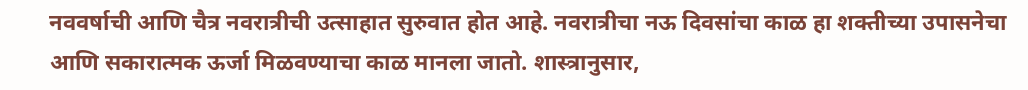नववर्षाची आणि चैत्र नवरात्रीची उत्साहात सुरुवात होत आहे. नवरात्रीचा नऊ दिवसांचा काळ हा शक्तीच्या उपासनेचा आणि सकारात्मक ऊर्जा मिळवण्याचा काळ मानला जातो. शास्त्रानुसार,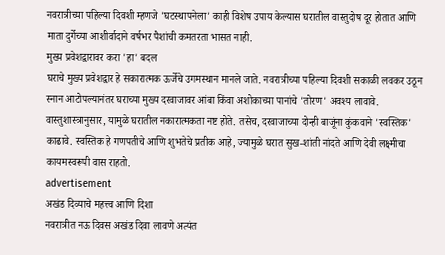नवरात्रीच्या पहिल्या दिवशी म्हणजे 'घटस्थापनेला' काही विशेष उपाय केल्यास घरातील वास्तुदोष दूर होतात आणि माता दुर्गेच्या आशीर्वादाने वर्षभर पैशांची कमतरता भासत नाही.
मुख्य प्रवेशद्वारावर करा 'हा' बदल
घराचे मुख्य प्रवेशद्वार हे सकारात्मक ऊर्जेचे उगमस्थान मानले जाते. नवरात्रीच्या पहिल्या दिवशी सकाळी लवकर उठून स्नान आटोपल्यानंतर घराच्या मुख्य दरवाजावर आंबा किंवा अशोकाच्या पानांचे 'तोरण' अवश्य लावावे. वास्तुशास्त्रानुसार, यामुळे घरातील नकारात्मकता नष्ट होते. तसेच, दरवाजाच्या दोन्ही बाजूंना कुंकवाने 'स्वस्तिक' काढावे. स्वस्तिक हे गणपतीचे आणि शुभतेचे प्रतीक आहे, ज्यामुळे घरात सुख-शांती नांदते आणि देवी लक्ष्मीचा कायमस्वरूपी वास राहतो.
advertisement
अखंड दिव्याचे महत्त्व आणि दिशा
नवरात्रीत नऊ दिवस अखंड दिवा लावणे अत्यंत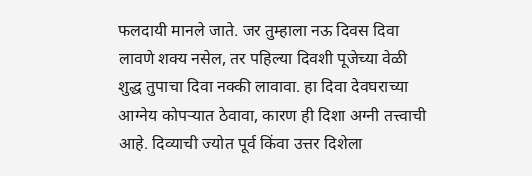फलदायी मानले जाते. जर तुम्हाला नऊ दिवस दिवा लावणे शक्य नसेल, तर पहिल्या दिवशी पूजेच्या वेळी शुद्ध तुपाचा दिवा नक्की लावावा. हा दिवा देवघराच्या आग्नेय कोपऱ्यात ठेवावा, कारण ही दिशा अग्नी तत्त्वाची आहे. दिव्याची ज्योत पूर्व किंवा उत्तर दिशेला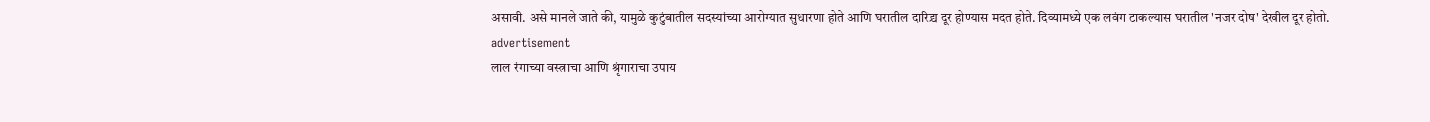असावी. असे मानले जाते की, यामुळे कुटुंबातील सदस्यांच्या आरोग्यात सुधारणा होते आणि घरातील दारिद्र्य दूर होण्यास मदत होते. दिव्यामध्ये एक लवंग टाकल्यास घरातील 'नजर दोष' देखील दूर होतो.
advertisement
लाल रंगाच्या वस्त्राचा आणि श्रृंगाराचा उपाय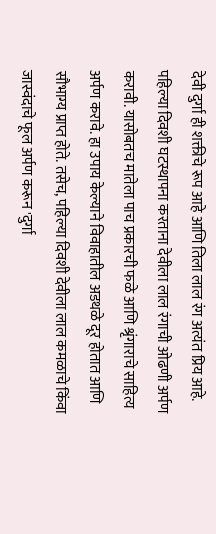देवी दुर्गा ही शक्तीचे रूप आहे आणि तिला लाल रंग अत्यंत प्रिय आहे. पहिल्या दिवशी घटस्थापना करताना देवीला लाल रंगाची ओढणी अर्पण करावी. यासोबतच मातेला पाच प्रकारची फळे आणि श्रृंगाराचे साहित्य अर्पण करावे. हा उपाय केल्याने विवाहातील अडथळे दूर होतात आणि सौभाग्य प्राप्त होते. तसेच, पहिल्या दिवशी देवीला लाल कमळाचे किंवा जास्वंदाचे फूल अर्पण करून 'दुर्गा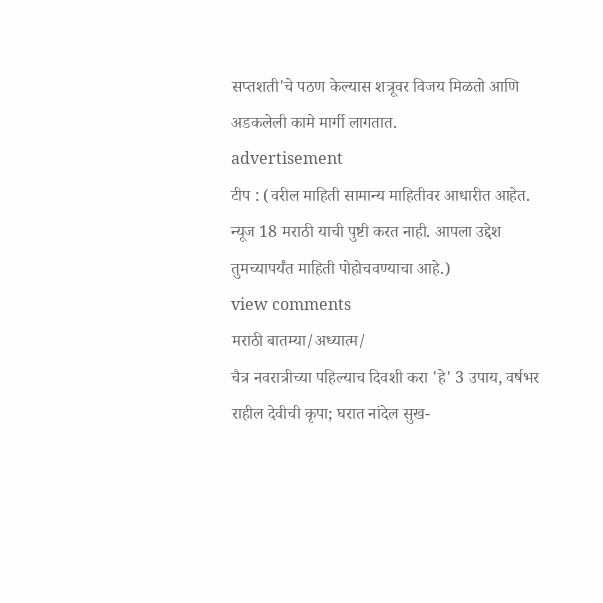सप्तशती'चे पठण केल्यास शत्रूवर विजय मिळतो आणि अडकलेली कामे मार्गी लागतात.
advertisement
टीप : (वरील माहिती सामान्य माहितीवर आधारीत आहेत. न्यूज 18 मराठी याची पुष्टी करत नाही. आपला उद्देश तुमच्यापर्यंत माहिती पोहोचवण्याचा आहे.)
view comments
मराठी बातम्या/अध्यात्म/
चैत्र नवरात्रीच्या पहिल्याच दिवशी करा 'हे' 3 उपाय, वर्षभर राहील देवीची कृपा; घरात नांदेल सुख-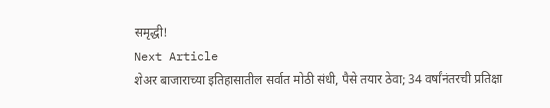समृद्धी!
Next Article
शेअर बाजाराच्या इतिहासातील सर्वात मोठी संधी, पैसे तयार ठेवा; 34 वर्षांनंतरची प्रतिक्षा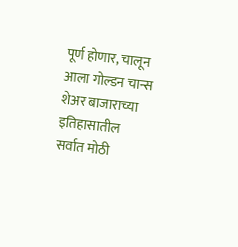पूर्ण होणार, चालून आला गोल्डन चान्स
शेअर बाजाराच्या इतिहासातील सर्वात मोठी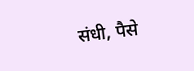संधी, पैसे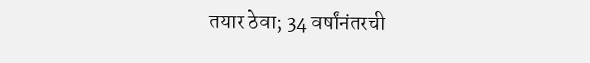तयार ठेवा; 34 वर्षांनंतरची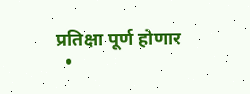प्रतिक्षा पूर्ण होणार
  •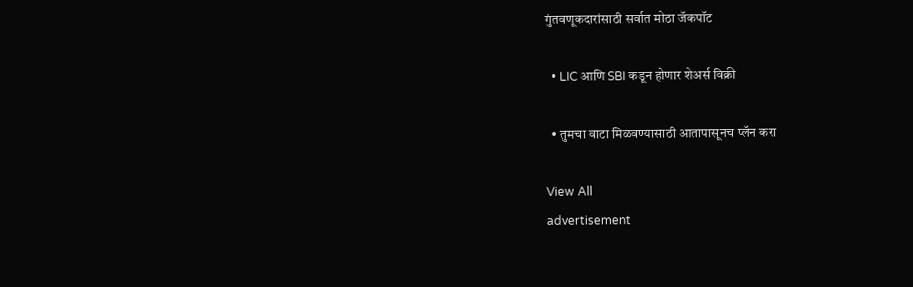गुंतवणूकदारांसाठी सर्वात मोठा जॅकपॉट

  • LIC आणि SBI कडून होणार शेअर्स विक्री

  • तुमचा वाटा मिळवण्यासाठी आतापासूनच प्लॅन करा

View All
advertisement